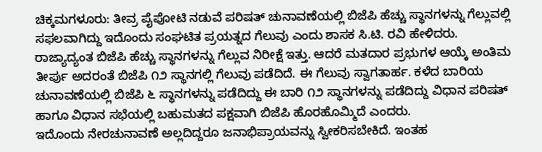ಚಿಕ್ಕಮಗಳೂರು: ತೀವ್ರ ಪೈಪೋಟಿ ನಡುವೆ ಪರಿಷತ್ ಚುನಾವಣೆಯಲ್ಲಿ ಬಿಜೆಪಿ ಹೆಚ್ಚು ಸ್ಥಾನಗಳನ್ನು ಗೆಲ್ಲುವಲ್ಲಿ ಸಫಲವಾಗಿದ್ದು ಇದೊಂದು ಸಂಘಟಿತ ಪ್ರಯತ್ನದ ಗೆಲುವು ಎಂದು ಶಾಸಕ ಸಿ.ಟಿ. ರವಿ ಹೇಳಿದರು.
ರಾಜ್ಯಾದ್ಯಂತ ಬಿಜೆಪಿ ಹೆಚ್ಚು ಸ್ಥಾನಗಳನ್ನು ಗೆಲ್ಲುವ ನಿರೀಕ್ಷೆ ಇತ್ತು. ಆದರೆ ಮತದಾರ ಪ್ರಭುಗಳ ಆಯ್ಕೆ ಅಂತಿಮ ತೀರ್ಪು ಅದರಂತೆ ಬಿಜೆಪಿ ೧೨ ಸ್ಥಾನಗಲ್ಲಿ ಗೆಲುವು ಪಡೆದಿದೆ. ಈ ಗೆಲುವು ಸ್ವಾಗತಾರ್ಹ. ಕಳೆದ ಬಾರಿಯ ಚುನಾವಣೆಯಲ್ಲಿ ಬಿಜೆಪಿ ೬ ಸ್ಥಾನಗಳನ್ನು ಪಡೆದಿದ್ದು ಈ ಬಾರಿ ೧೨ ಸ್ಥಾನಗಳನ್ನು ಪಡೆದಿದ್ದು ವಿಧಾನ ಪರಿಷತ್ ಹಾಗೂ ವಿಧಾನ ಸಭೆಯಲ್ಲಿ ಬಹುಮತದ ಪಕ್ಷವಾಗಿ ಬಿಜೆಪಿ ಹೊರಹೊಮ್ಮಿದೆ ಎಂದರು.
ಇದೊಂದು ನೇರಚುನಾವಣೆ ಅಲ್ಲದಿದ್ದರೂ ಜನಾಭಿಪ್ರಾಯವನ್ನು ಸ್ವೀಕರಿಸಬೇಕಿದೆ. ಇಂತಹ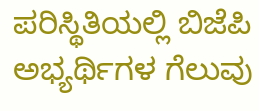ಪರಿಸ್ಥಿತಿಯಲ್ಲಿ ಬಿಜೆಪಿ ಅಭ್ಯರ್ಥಿಗಳ ಗೆಲುವು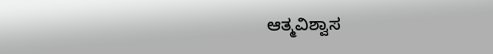ಆತ್ಮವಿಶ್ವಾಸ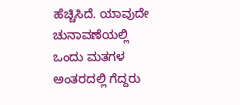ಹೆಚ್ಚಿಸಿದೆ. ಯಾವುದೇ ಚುನಾವಣೆಯಲ್ಲಿ ಒಂದು ಮತಗಳ ಅಂತರದಲ್ಲಿ ಗೆದ್ದರು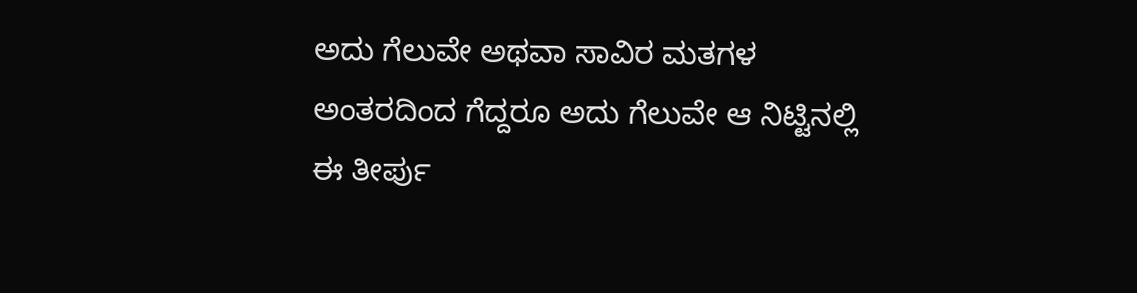ಅದು ಗೆಲುವೇ ಅಥವಾ ಸಾವಿರ ಮತಗಳ ಅಂತರದಿಂದ ಗೆದ್ದರೂ ಅದು ಗೆಲುವೇ ಆ ನಿಟ್ಟಿನಲ್ಲಿ ಈ ತೀರ್ಪು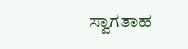ಸ್ವಾಗತಾಹ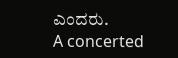ಎಂದರು.
A concerted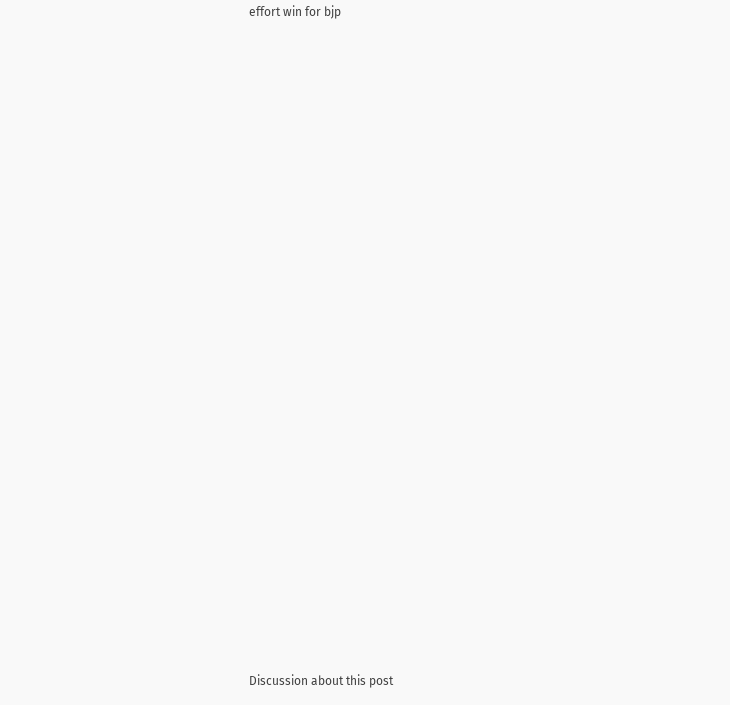effort win for bjp
























Discussion about this post